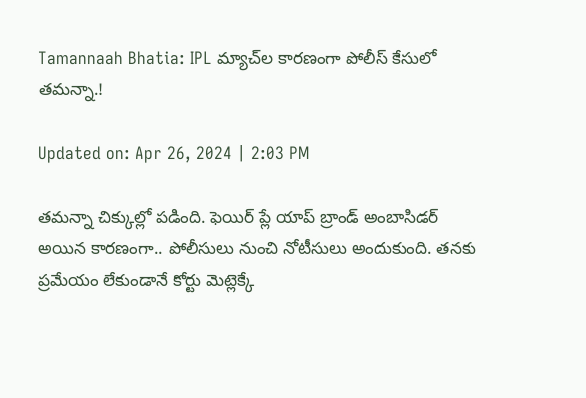Tamannaah Bhatia: IPL మ్యాచ్‌ల కారణంగా పోలీస్‌ కేసులో తమన్నా.!

Updated on: Apr 26, 2024 | 2:03 PM

తమన్నా చిక్కుల్లో పడింది. ఫెయిర్ ప్లే యాప్ బ్రాండ్ అంబాసిడర్ అయిన కారణంగా.. పోలీసులు నుంచి నోటీసులు అందుకుంది. తనకు ప్రమేయం లేకుండానే కోర్టు మెట్లెక్కే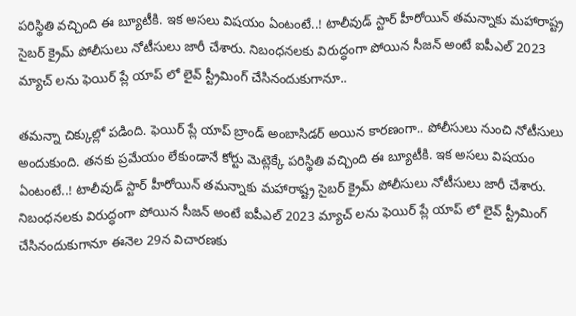పరిస్థితి వచ్చింది ఈ బ్యూటీకి. ఇక అసలు విషయం ఏంటంటే..! టాలీవుడ్ స్టార్ హీరోయిన్ తమన్నాకు మహారాష్ట్ర సైబర్ క్రైమ్ పోలీసులు నోటీసులు జారీ చేశారు. నిబంధనలకు విరుద్ధంగా పోయిన సీజన్ అంటే ఐపీఎల్ 2023 మ్యాచ్‌ లను ఫెయిర్ ప్లే యాప్ లో లైవ్ స్ట్రీమింగ్ చేసినందుకుగానూ..

తమన్నా చిక్కుల్లో పడింది. ఫెయిర్ ప్లే యాప్ బ్రాండ్ అంబాసిడర్ అయిన కారణంగా.. పోలీసులు నుంచి నోటీసులు అందుకుంది. తనకు ప్రమేయం లేకుండానే కోర్టు మెట్లెక్కే పరిస్థితి వచ్చింది ఈ బ్యూటీకి. ఇక అసలు విషయం ఏంటంటే..! టాలీవుడ్ స్టార్ హీరోయిన్ తమన్నాకు మహారాష్ట్ర సైబర్ క్రైమ్ పోలీసులు నోటీసులు జారీ చేశారు. నిబంధనలకు విరుద్ధంగా పోయిన సీజన్ అంటే ఐపీఎల్ 2023 మ్యాచ్‌ లను ఫెయిర్ ప్లే యాప్ లో లైవ్ స్ట్రీమింగ్ చేసినందుకుగానూ ఈనెల 29న విచారణకు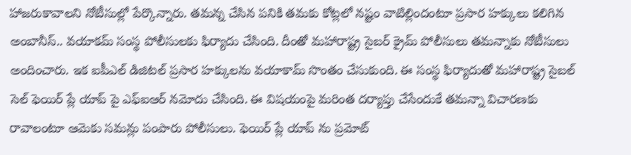హాజరుకావాలని నోటీసుల్లో పేర్కొన్నారు. తమన్న చేసిన పనికి తమకు కోట్లలో నష్టం వాటిల్లిందంటూ ప్రసార హక్కులు కలిగిన అంబానీస్‌.. వయాకమ్ సంస్థ పోలీసులకు ఫిర్యాదు చేసింది. దీంతో మహారాష్ట్ర సైబర్ క్రైమ్ పోలీసులు తమన్నాకు నోటీసులు అందించారు. ఇక ఐపీఎల్ డిజిటల్‌ ప్రసార హక్కులను వయాకామ్ సొంతం చేసుకుంది. ఈ సంస్థ ఫిర్యాదుతో మహారాష్ట్ర సైబల్ సెల్ ఫెయిర్ ప్లే యాప్ పై ఎఫ్ఐఆర్ నమోదు చేసింది. ఈ విషయంపై మరింత దర్యాప్తు చేసేందుకే తమన్నా విచారణకు రావాలంటూ ఆమెకు సమన్లు పంపారు పోలీసులు. ఫెయిర్ ప్లే యాప్ ను ప్రమోట్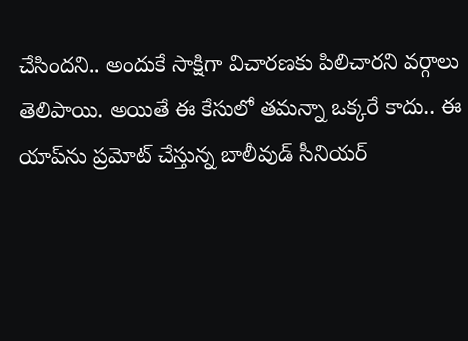చేసిందని.. అందుకే సాక్షిగా విచారణకు పిలిచారని వర్గాలు తెలిపాయి. అయితే ఈ కేసులో తమన్నా ఒక్కరే కాదు.. ఈ యాప్‌ను ప్రమోట్ చేస్తున్న బాలీవుడ్ సీనియర్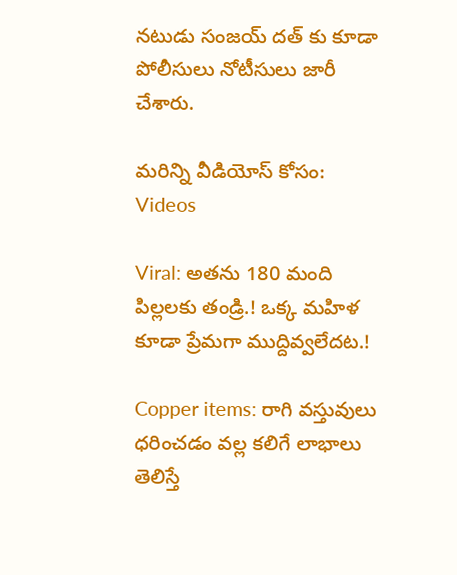నటుడు సంజయ్ దత్ కు కూడా పోలీసులు నోటీసులు జారీ చేశారు.

మరిన్ని వీడియోస్ కోసం:
Videos

Viral: అతను 180 మంది పిల్లలకు తండ్రి.! ఒక్క మహిళ కూడా ప్రేమగా ముద్దివ్వలేదట.!

Copper items: రాగి వస్తువులు ధరించడం వల్ల కలిగే లాభాలు తెలిస్తే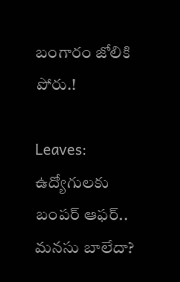బంగారం జోలికి పోరు.!

Leaves: ఉద్యోగులకు బంపర్‌ ఆఫర్‌.. మనసు బాలేదా?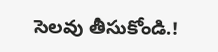సెలవు తీసుకోండి.!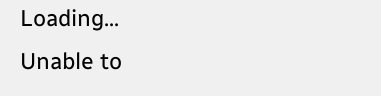Loading...
Unable to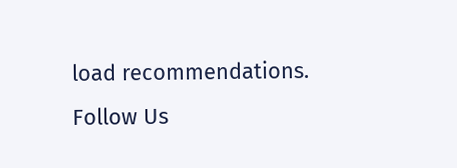load recommendations.
Follow Us